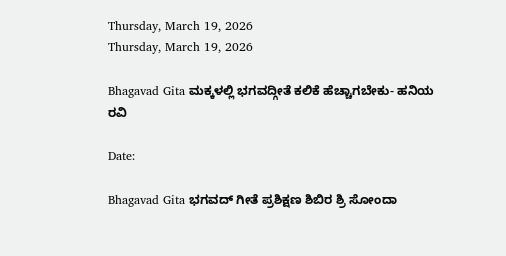Thursday, March 19, 2026
Thursday, March 19, 2026

Bhagavad Gita ಮಕ್ಕಳಲ್ಲಿ ಭಗವದ್ಗೀತೆ ಕಲಿಕೆ ಹೆಚ್ಚಾಗಬೇಕು- ಹನಿಯ ರವಿ

Date:

Bhagavad Gita ಭಗವದ್ ಗೀತೆ ಪ್ರಶಿಕ್ಷಣ ಶಿಬಿರ ಶ್ರಿ ಸೋಂದಾ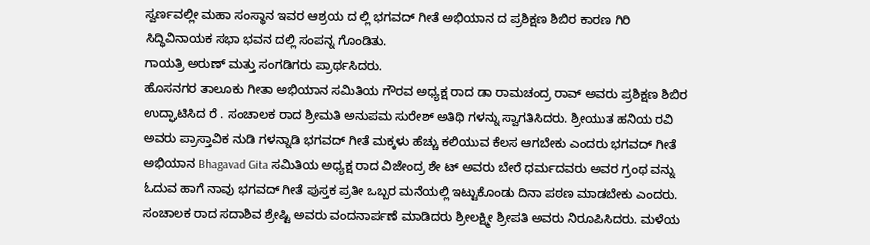ಸ್ವರ್ಣವಲ್ಲೀ ಮಹಾ ಸಂಸ್ಥಾನ ಇವರ ಆಶ್ರಯ ದ ಲ್ಲಿ ಭಗವದ್ ಗೀತೆ ಅಭಿಯಾನ ದ ಪ್ರಶಿಕ್ಷಣ ಶಿಬಿರ ಕಾರಣ ಗಿರಿ ಸಿದ್ಧಿವಿನಾಯಕ ಸಭಾ ಭವನ ದಲ್ಲಿ ಸಂಪನ್ನ ಗೊಂಡಿತು.
ಗಾಯತ್ರಿ ಅರುಣ್ ಮತ್ತು ಸಂಗಡಿಗರು ಪ್ರಾರ್ಥಸಿದರು.
ಹೊಸನಗರ ತಾಲೂಕು ಗೀತಾ ಅಭಿಯಾನ ಸಮಿತಿಯ ಗೌರವ ಅಧ್ಯಕ್ಷ ರಾದ ಡಾ‌ ರಾಮಚಂದ್ರ ರಾವ್ ಅವರು ಪ್ರಶಿಕ್ಷಣ ಶಿಬಿರ ಉದ್ಘಾಟಿಸಿದ ರೆ ‌. ಸಂಚಾಲಕ ರಾದ ಶ್ರೀಮತಿ ಅನುಪಮ ಸುರೇಶ್ ಅತಿಥಿ ಗಳನ್ನು ಸ್ವಾಗತಿಸಿದರು. ಶ್ರೀಯುತ ಹನಿಯ ರವಿ ಅವರು ಪ್ರಾಸ್ತಾವಿಕ ನುಡಿ ಗಳನ್ನಾಡಿ ಭಗವದ್ ಗೀತೆ ಮಕ್ಕಳು ಹೆಚ್ಚು ಕಲಿಯುವ ಕೆಲಸ ಆಗಬೇಕು ಎಂದರು ಭಗವದ್ ಗೀತೆ ಅಭಿಯಾನ Bhagavad Gita ಸಮಿತಿಯ ಅಧ್ಯಕ್ಷ ರಾದ ವಿಜೇಂದ್ರ ಶೇ ಟ್ ಅವರು ಬೇರೆ ಧರ್ಮದವರು ಅವರ ಗ್ರಂಥ ವನ್ನು ಓದುವ ಹಾಗೆ ನಾವು ಭಗವದ್ ಗೀತೆ ಪುಸ್ತಕ ಪ್ರತೀ ಒಬ್ಬರ ಮನೆಯಲ್ಲಿ ಇಟ್ಟುಕೊಂಡು ದಿನಾ ಪಠಣ ಮಾಡಬೇಕು ಎಂದರು. ಸಂಚಾಲಕ ರಾದ ಸದಾಶಿವ ಶ್ರೇಷ್ಟಿ ಅವರು ವಂದನಾರ್ಪಣೆ ಮಾಡಿದರು ಶ್ರೀಲಕ್ಷ್ಮೀ ಶ್ರೀಪತಿ ಅವರು ನಿರೂಪಿಸಿದರು. ಮಳೆಯ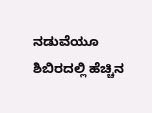ನಡುವೆಯೂ ಶಿಬಿರದಲ್ಲಿ ಹೆಚ್ಚಿನ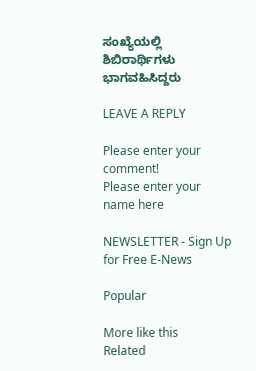ಸಂಖ್ಯೆಯಲ್ಲಿ ಶಿಬಿರಾರ್ಥಿಗಳು ಭಾಗವಹಿಸಿದ್ದರು

LEAVE A REPLY

Please enter your comment!
Please enter your name here

NEWSLETTER - Sign Up for Free E-News

Popular

More like this
Related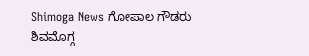Shimoga News ಗೋಪಾಲ ಗೌಡರು ಶಿವಮೊಗ್ಗ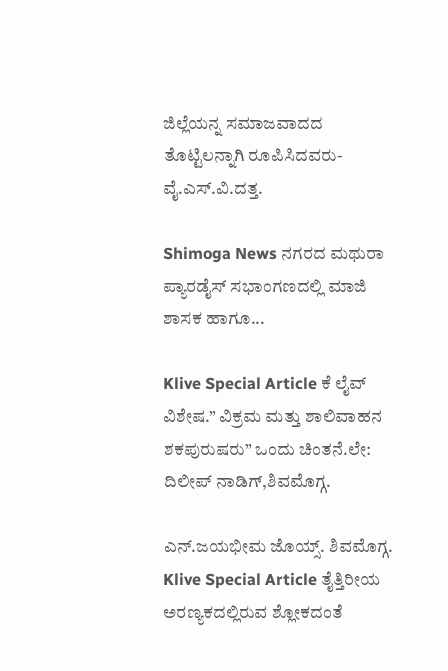ಜಿಲ್ಲೆಯನ್ನ ಸಮಾಜವಾದದ ತೊಟ್ಟಿಲನ್ನಾಗಿ ರೂಪಿಸಿದವರು- ವೈ.ಎಸ್.ವಿ.ದತ್ತ.

Shimoga News ನಗರದ ಮಥುರಾ ಪ್ಯಾರಡೈಸ್ ಸಭಾಂಗಣದಲ್ಲಿ ಮಾಜಿ ಶಾಸಕ ಹಾಗೂ...

Klive Special Article ಕೆ ಲೈವ್ ವಿಶೇಷ.” ವಿಕ್ರಮ ಮತ್ತು ಶಾಲಿವಾಹನ ಶಕಪುರುಷರು” ಒಂದು ಚಿಂತನೆ.ಲೇ: ದಿಲೀಪ್ ನಾಡಿಗ್,ಶಿವಮೊಗ್ಗ.

ಎನ್.ಜಯಭೀಮ ಜೊಯ್ಸ್. ಶಿವಮೊಗ್ಗ. Klive Special Article ತೈತ್ತಿರೀಯ ಅರಣ್ಯಕದಲ್ಲಿರುವ ಶ್ಲೋಕದಂತೆ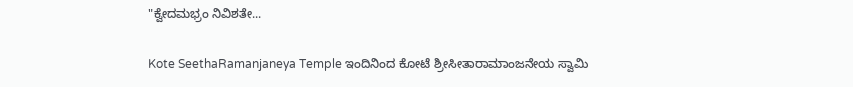"ಕ್ವೇದಮಭ್ರಂ ನಿವಿಶತೇ...

Kote SeethaRamanjaneya Temple ಇಂದಿನಿಂದ ಕೋಟೆ ಶ್ರೀಸೀತಾರಾಮಾಂಜನೇಯ ಸ್ವಾಮಿ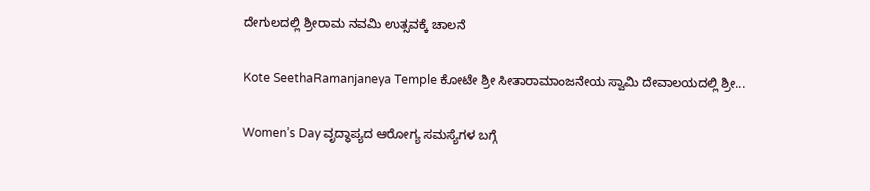ದೇಗುಲದಲ್ಲಿ ಶ್ರೀರಾಮ ನವಮಿ ಉತ್ಸವಕ್ಕೆ ಚಾಲನೆ

Kote SeethaRamanjaneya Temple ಕೋಟೇ ಶ್ರೀ ಸೀತಾರಾಮಾಂಜನೇಯ ಸ್ವಾಮಿ ದೇವಾಲಯದಲ್ಲಿ ಶ್ರೀ...

Women’s Day ವೃದ್ಧಾಪ್ಯದ ಆರೋಗ್ಯ ಸಮಸ್ಯೆಗಳ ಬಗ್ಗೆ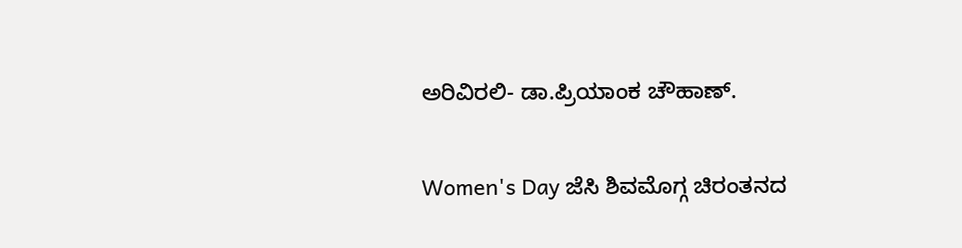ಅರಿವಿರಲಿ- ಡಾ.ಪ್ರಿಯಾಂಕ ಚೌಹಾಣ್.

Women's Day ಜೆಸಿ ಶಿವಮೊಗ್ಗ ಚಿರಂತನದ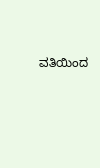ವತಿಯಿಂದ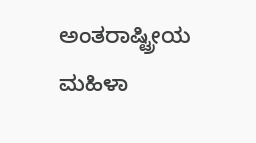ಅಂತರಾಷ್ಟ್ರೀಯ ಮಹಿಳಾ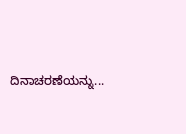ದಿನಾಚರಣೆಯನ್ನು...